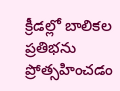క్రీడల్లో బాలికల ప్రతిభను ప్రోత్సహించడం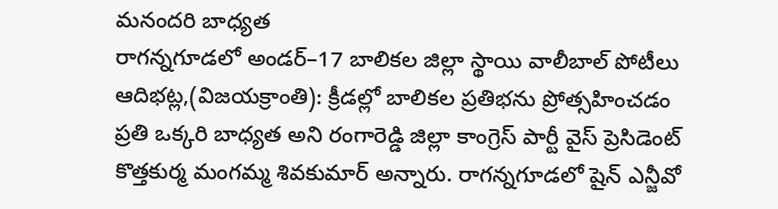మనందరి బాధ్యత
రాగన్నగూడలో అండర్–17 బాలికల జిల్లా స్థాయి వాలీబాల్ పోటీలు
ఆదిభట్ల,(విజయక్రాంతి): క్రీడల్లో బాలికల ప్రతిభను ప్రోత్సహించడం ప్రతి ఒక్కరి బాధ్యత అని రంగారెడ్డి జిల్లా కాంగ్రెస్ పార్టీ వైస్ ప్రెసిడెంట్ కొత్తకుర్మ మంగమ్మ శివకుమార్ అన్నారు. రాగన్నగూడలో షైన్ ఎన్జీవో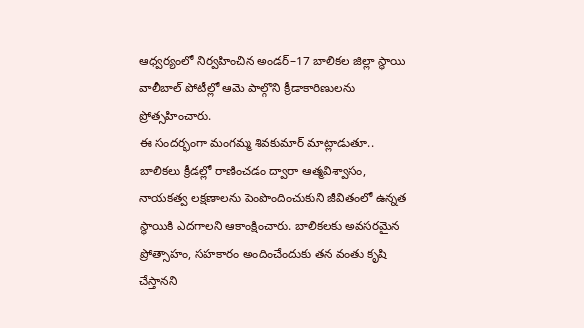ఆధ్వర్యంలో నిర్వహించిన అండర్–17 బాలికల జిల్లా స్థాయి వాలీబాల్ పోటీల్లో ఆమె పాల్గొని క్రీడాకారిణులను ప్రోత్సహించారు.
ఈ సందర్భంగా మంగమ్మ శివకుమార్ మాట్లాడుతూ.. బాలికలు క్రీడల్లో రాణించడం ద్వారా ఆత్మవిశ్వాసం, నాయకత్వ లక్షణాలను పెంపొందించుకుని జీవితంలో ఉన్నత స్థాయికి ఎదగాలని ఆకాంక్షించారు. బాలికలకు అవసరమైన ప్రోత్సాహం, సహకారం అందించేందుకు తన వంతు కృషి చేస్తానని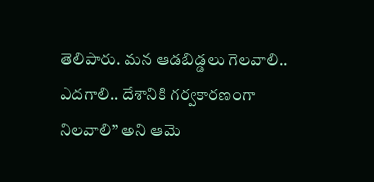తెలిపారు. మన ఆడబిడ్డలు గెలవాలి.. ఎదగాలి.. దేశానికి గర్వకారణంగా నిలవాలి” అని ఆమె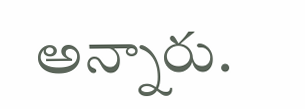అన్నారు.